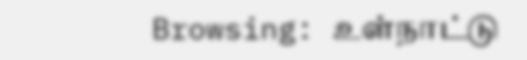Browsing: உள்நாட்டு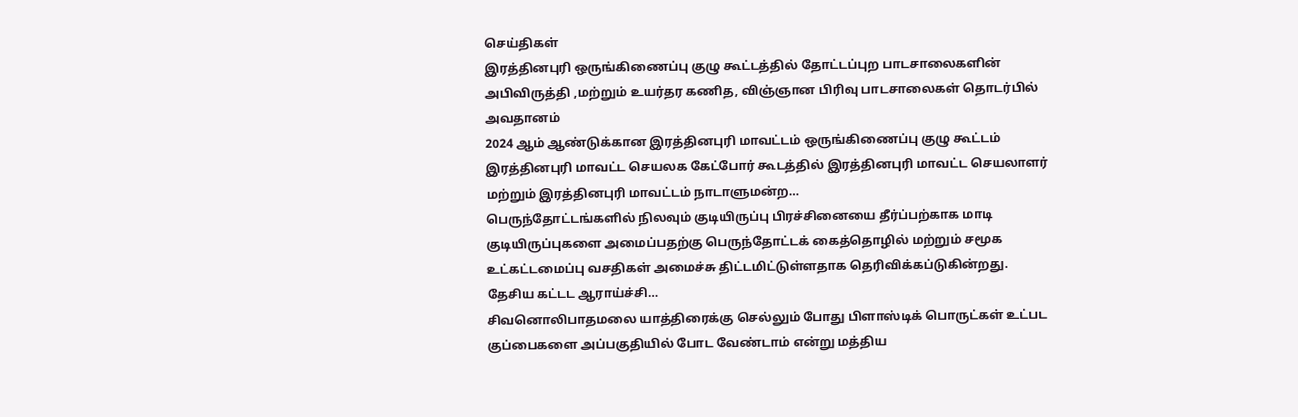செய்திகள்
இரத்தினபுரி ஒருங்கிணைப்பு குழு கூட்டத்தில் தோட்டப்புற பாடசாலைகளின் அபிவிருத்தி ,மற்றும் உயர்தர கணித, விஞ்ஞான பிரிவு பாடசாலைகள் தொடர்பில் அவதானம்
2024 ஆம் ஆண்டுக்கான இரத்தினபுரி மாவட்டம் ஒருங்கிணைப்பு குழு கூட்டம் இரத்தினபுரி மாவட்ட செயலக கேட்போர் கூடத்தில் இரத்தினபுரி மாவட்ட செயலாளர் மற்றும் இரத்தினபுரி மாவட்டம் நாடாளுமன்ற…
பெருந்தோட்டங்களில் நிலவும் குடியிருப்பு பிரச்சினையை தீர்ப்பற்காக மாடி குடியிருப்புகளை அமைப்பதற்கு பெருந்தோட்டக் கைத்தொழில் மற்றும் சமூக உட்கட்டமைப்பு வசதிகள் அமைச்சு திட்டமிட்டுள்ளதாக தெரிவிக்கப்டுகின்றது. தேசிய கட்டட ஆராய்ச்சி…
சிவனொலிபாதமலை யாத்திரைக்கு செல்லும் போது பிளாஸ்டிக் பொருட்கள் உட்பட குப்பைகளை அப்பகுதியில் போட வேண்டாம் என்று மத்திய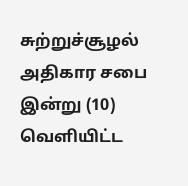சுற்றுச்சூழல் அதிகார சபை இன்று (10) வெளியிட்ட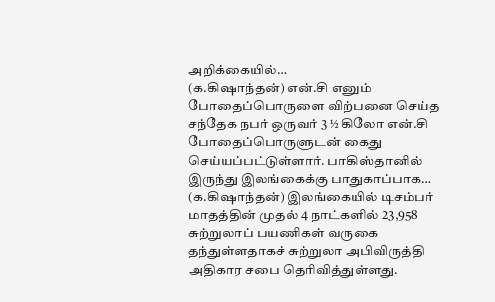அறிக்கையில்…
(க.கிஷாந்தன்) என்.சி எனும் போதைப்பொருளை விற்பனை செய்த சந்தேக நபர் ஒருவர் 3 ½ கிலோ என்.சி போதைப்பொருளுடன் கைது செய்யப்பட்டுள்ளார். பாகிஸ்தானில் இருந்து இலங்கைக்கு பாதுகாப்பாக…
(க.கிஷாந்தன்) இலங்கையில் டிசம்பர் மாதத்தின் முதல் 4 நாட்களில் 23,958 சுற்றுலாப் பயணிகள் வருகை தந்துள்ளதாகச் சுற்றுலா அபிவிருத்தி அதிகார சபை தெரிவித்துள்ளது.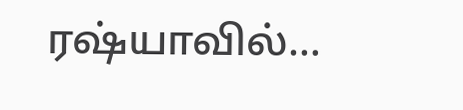ரஷ்யாவில்…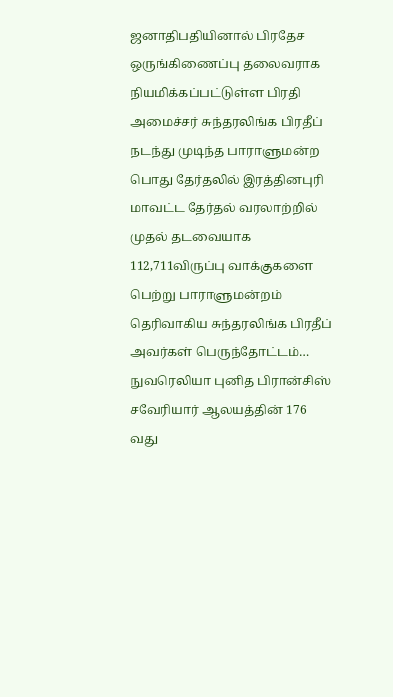ஜனாதிபதியினால் பிரதேச ஒருங்கிணைப்பு தலைவராக நியமிக்கப்பட்டுள்ள பிரதி அமைச்சர் சுந்தரலிங்க பிரதீப்
நடந்து முடிந்த பாராளுமன்ற பொது தேர்தலில் இரத்தினபுரி மாவட்ட தேர்தல் வரலாற்றில் முதல் தடவையாக 112,711விருப்பு வாக்குகளை பெற்று பாராளுமன்றம் தெரிவாகிய சுந்தரலிங்க பிரதீப் அவர்கள் பெருந்தோட்டம்…
நுவரெலியா புனித பிரான்சிஸ் சவேரியார் ஆலயத்தின் 176 வது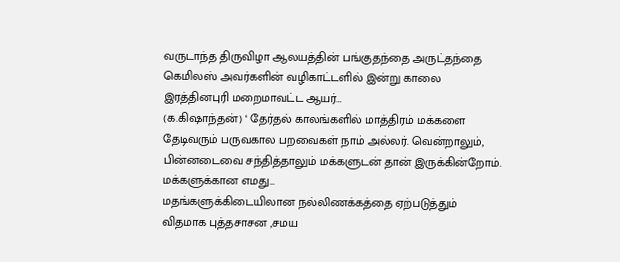வருடாந்த திருவிழா ஆலயத்தின் பங்குதந்தை அருட்தந்தை கெமிலஸ் அவர்களின் வழிகாட்டளில் இன்று காலை இரத்தினபுரி மறைமாவட்ட ஆயர்…
(க.கிஷாந்தன்) ‘ தேர்தல் காலங்களில் மாத்திரம் மக்களை தேடிவரும் பருவகால பறவைகள் நாம் அல்லர். வென்றாலும், பின்னடைவை சந்தித்தாலும் மக்களுடன் தான் இருக்கின்றோம். மக்களுக்கான எமது…
மதங்களுக்கிடையிலான நல்லிணக்கத்தை ஏற்படுத்தும் விதமாக புத்தசாசன ,சமய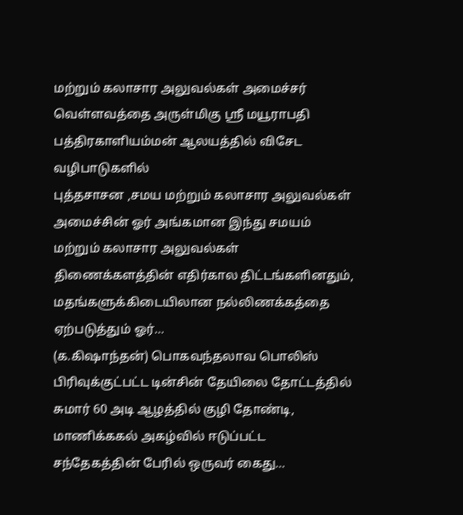மற்றும் கலாசார அலுவல்கள் அமைச்சர் வெள்ளவத்தை அருள்மிகு ஸ்ரீ மயூராபதி பத்திரகாளியம்மன் ஆலயத்தில் விசேட வழிபாடுகளில்
புத்தசாசன ,சமய மற்றும் கலாசார அலுவல்கள் அமைச்சின் ஓர் அங்கமான இந்து சமயம் மற்றும் கலாசார அலுவல்கள் திணைக்களத்தின் எதிர்கால திட்டங்களினதும், மதங்களுக்கிடையிலான நல்லிணக்கத்தை ஏற்படுத்தும் ஓர்…
(க.கிஷாந்தன்) பொகவந்தலாவ பொலிஸ் பிரிவுக்குட்பட்ட டின்சின் தேயிலை தோட்டத்தில் சுமார் 60 அடி ஆழத்தில் குழி தோண்டி, மாணிக்ககல் அகழ்வில் ஈடுப்பட்ட சந்தேகத்தின் பேரில் ஒருவர் கைது…